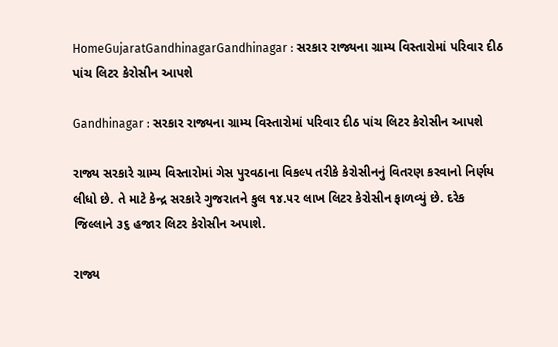HomeGujaratGandhinagarGandhinagar : સરકાર રાજ્યના ગ્રામ્ય વિસ્તારોમાં પરિવાર દીઠ પાંચ લિટર કેરોસીન આપશે

Gandhinagar : સરકાર રાજ્યના ગ્રામ્ય વિસ્તારોમાં પરિવાર દીઠ પાંચ લિટર કેરોસીન આપશે

રાજ્ય સરકારે ગ્રામ્ય વિસ્તારોમાં ગેસ પુરવઠાના વિકલ્પ તરીકે કેરોસીનનું વિતરણ કરવાનો નિર્ણય લીધો છે. તે માટે કેન્દ્ર સરકારે ગુજરાતને કુલ ૧૪.૫૨ લાખ લિટર કેરોસીન ફાળવ્યું છે. દરેક જિલ્લાને ૩૬ હજાર લિટર કેરોસીન અપાશે.

રાજ્ય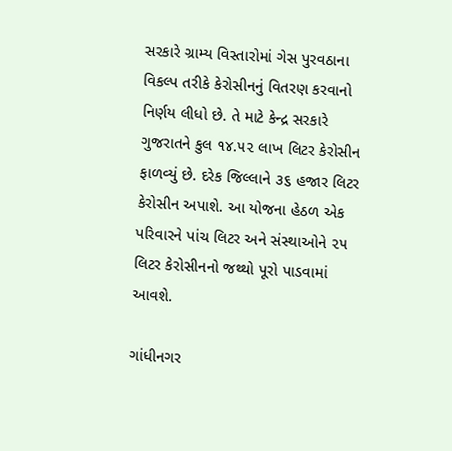સરકારે ગ્રામ્ય વિસ્તારોમાં ગેસ પુરવઠાના વિકલ્પ તરીકે કેરોસીનનું વિતરણ કરવાનો નિર્ણય લીધો છે. તે માટે કેન્દ્ર સરકારે ગુજરાતને કુલ ૧૪.૫૨ લાખ લિટર કેરોસીન ફાળવ્યું છે. દરેક જિલ્લાને ૩૬ હજાર લિટર કેરોસીન અપાશે. આ યોજના હેઠળ એક પરિવારને પાંચ લિટર અને સંસ્થાઓને ૨૫ લિટર કેરોસીનનો જથ્થો પૂરો પાડવામાં આવશે.

ગાંધીનગર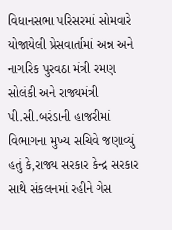વિધાનસભા પરિસરમાં સોમવારે યોજાયેલી પ્રેસવાર્તામાં અન્ન અને નાગરિક પુરવઠા મંત્રી રમણ સોલંકી અને રાજ્યમંત્રી પી.સી.બરંડાની હાજરીમાં વિભાગના મુખ્ય સચિવે જણાવ્યું હતું કે,રાજ્ય સરકાર કેન્દ્ર સરકાર સાથે સંકલનમાં રહીને ગેસ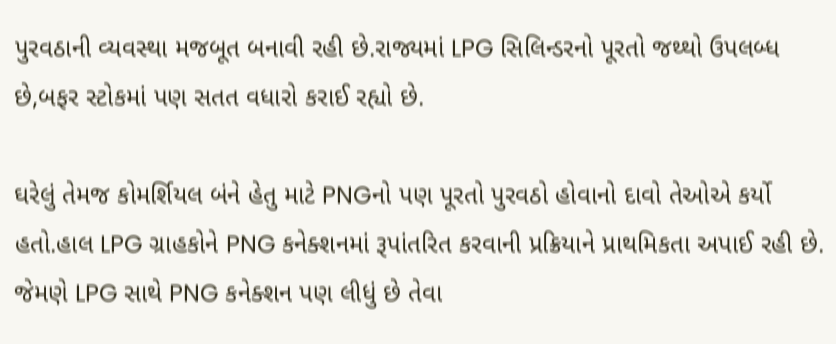પુરવઠાની વ્યવસ્થા મજબૂત બનાવી રહી છે.રાજ્યમાં LPG સિલિન્ડરનો પૂરતો જથ્થો ઉપલબ્ધ છે,બફર સ્ટોકમાં પણ સતત વધારો કરાઈ રહ્યો છે.

ઘરેલું તેમજ કોમર્શિયલ બંને હેતુ માટે PNGનો પણ પૂરતો પુરવઠો હોવાનો દાવો તેઓએ કર્યો હતો.હાલ LPG ગ્રાહકોને PNG કનેક્શનમાં રૂપાંતરિત કરવાની પ્રક્રિયાને પ્રાથમિકતા અપાઈ રહી છે. જેમણે LPG સાથે PNG કનેક્શન પણ લીધું છે તેવા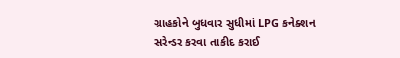ગ્રાહકોને બુધવાર સુધીમાં LPG કનેક્શન સરેન્ડર કરવા તાકીદ કરાઈ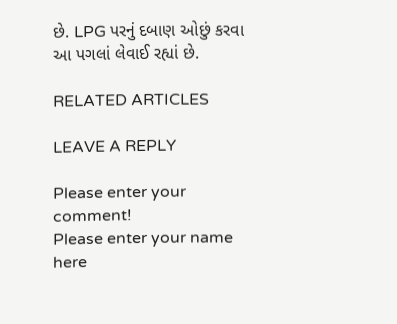છે. LPG પરનું દબાણ ઓછું કરવા આ પગલાં લેવાઈ રહ્યાં છે.

RELATED ARTICLES

LEAVE A REPLY

Please enter your comment!
Please enter your name here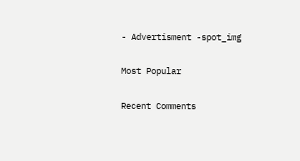- Advertisment -spot_img

Most Popular

Recent Comments